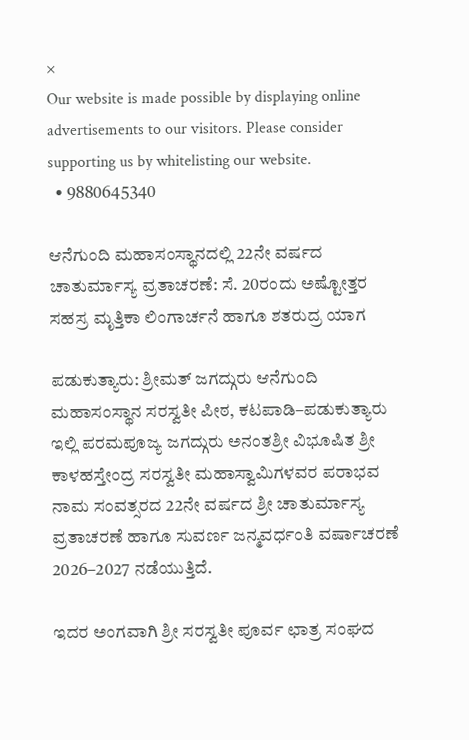×
Our website is made possible by displaying online advertisements to our visitors. Please consider supporting us by whitelisting our website.
  • 9880645340

ಆನೆಗುಂದಿ ಮಹಾಸಂಸ್ಥಾನದಲ್ಲಿ 22ನೇ ವರ್ಷದ ಚಾತುರ್ಮಾಸ್ಯ ವ್ರತಾಚರಣೆ: ಸೆ. 20ರಂದು ಅಷ್ಟೋತ್ತರ ಸಹಸ್ರ ಮೃತ್ತಿಕಾ ಲಿಂಗಾರ್ಚನೆ ಹಾಗೂ ಶತರುದ್ರ ಯಾಗ

ಪಡುಕುತ್ಯಾರು: ಶ್ರೀಮತ್ ಜಗದ್ಗುರು ಆನೆಗುಂದಿ ಮಹಾಸಂಸ್ಥಾನ ಸರಸ್ವತೀ ಪೀಠ, ಕಟಪಾಡಿ–ಪಡುಕುತ್ಯಾರು ಇಲ್ಲಿ ಪರಮಪೂಜ್ಯ ಜಗದ್ಗುರು ಅನಂತಶ್ರೀ ವಿಭೂಷಿತ ಶ್ರೀ ಕಾಳಹಸ್ತೇಂದ್ರ ಸರಸ್ವತೀ ಮಹಾಸ್ವಾಮಿಗಳವರ ಪರಾಭವ ನಾಮ ಸಂವತ್ಸರದ 22ನೇ ವರ್ಷದ ಶ್ರೀ ಚಾತುರ್ಮಾಸ್ಯ ವ್ರತಾಚರಣೆ ಹಾಗೂ ಸುವರ್ಣ ಜನ್ಮವರ್ಧಂತಿ ವರ್ಷಾಚರಣೆ 2026–2027 ನಡೆಯುತ್ತಿದೆ.

ಇದರ ಅಂಗವಾಗಿ ಶ್ರೀ ಸರಸ್ವತೀ ಪೂರ್ವ ಛಾತ್ರ ಸಂಘದ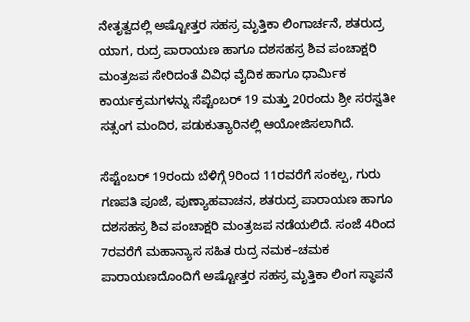ನೇತೃತ್ವದಲ್ಲಿ ಅಷ್ಟೋತ್ತರ ಸಹಸ್ರ ಮೃತ್ತಿಕಾ ಲಿಂಗಾರ್ಚನೆ, ಶತರುದ್ರ ಯಾಗ, ರುದ್ರ ಪಾರಾಯಣ ಹಾಗೂ ದಶಸಹಸ್ರ ಶಿವ ಪಂಚಾಕ್ಷರಿ ಮಂತ್ರಜಪ ಸೇರಿದಂತೆ ವಿವಿಧ ವೈದಿಕ ಹಾಗೂ ಧಾರ್ಮಿಕ ಕಾರ್ಯಕ್ರಮಗಳನ್ನು ಸೆಪ್ಟೆಂಬರ್ 19 ಮತ್ತು 20ರಂದು ಶ್ರೀ ಸರಸ್ವತೀ ಸತ್ಸಂಗ ಮಂದಿರ, ಪಡುಕುತ್ಯಾರಿನಲ್ಲಿ ಆಯೋಜಿಸಲಾಗಿದೆ.

ಸೆಪ್ಟೆಂಬರ್ 19ರಂದು ಬೆಳಿಗ್ಗೆ 9ರಿಂದ 11ರವರೆಗೆ ಸಂಕಲ್ಪ, ಗುರು ಗಣಪತಿ ಪೂಜೆ, ಪುಣ್ಯಾಹವಾಚನ, ಶತರುದ್ರ ಪಾರಾಯಣ ಹಾಗೂ ದಶಸಹಸ್ರ ಶಿವ ಪಂಚಾಕ್ಷರಿ ಮಂತ್ರಜಪ ನಡೆಯಲಿದೆ. ಸಂಜೆ 4ರಿಂದ 7ರವರೆಗೆ ಮಹಾನ್ಯಾಸ ಸಹಿತ ರುದ್ರ ನಮಕ–ಚಮಕ ಪಾರಾಯಣದೊಂದಿಗೆ ಅಷ್ಟೋತ್ತರ ಸಹಸ್ರ ಮೃತ್ತಿಕಾ ಲಿಂಗ ಸ್ಥಾಪನೆ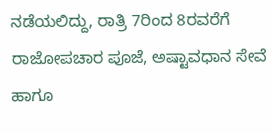ನಡೆಯಲಿದ್ದು, ರಾತ್ರಿ 7ರಿಂದ 8ರವರೆಗೆ ರಾಜೋಪಚಾರ ಪೂಜೆ, ಅಷ್ಟಾವಧಾನ ಸೇವೆ ಹಾಗೂ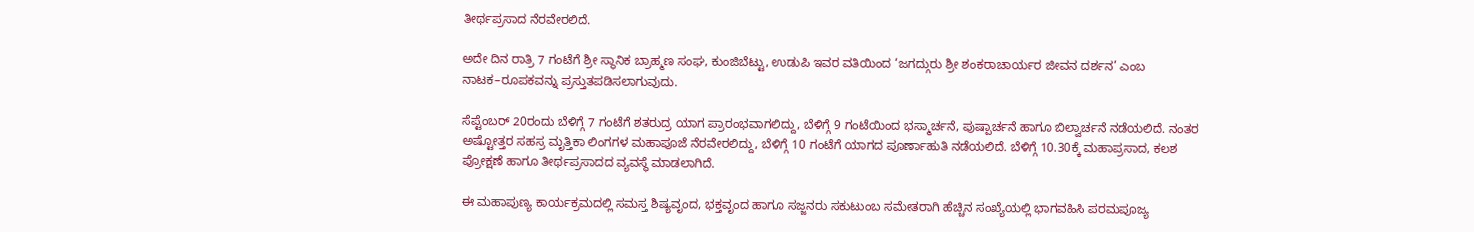ತೀರ್ಥಪ್ರಸಾದ ನೆರವೇರಲಿದೆ.

ಅದೇ ದಿನ ರಾತ್ರಿ 7 ಗಂಟೆಗೆ ಶ್ರೀ ಸ್ಥಾನಿಕ ಬ್ರಾಹ್ಮಣ ಸಂಘ, ಕುಂಜಿಬೆಟ್ಟು, ಉಡುಪಿ ಇವರ ವತಿಯಿಂದ ‘ಜಗದ್ಗುರು ಶ್ರೀ ಶಂಕರಾಚಾರ್ಯರ ಜೀವನ ದರ್ಶನ’ ಎಂಬ ನಾಟಕ–ರೂಪಕವನ್ನು ಪ್ರಸ್ತುತಪಡಿಸಲಾಗುವುದು.

ಸೆಪ್ಟೆಂಬರ್ 20ರಂದು ಬೆಳಿಗ್ಗೆ 7 ಗಂಟೆಗೆ ಶತರುದ್ರ ಯಾಗ ಪ್ರಾರಂಭವಾಗಲಿದ್ದು, ಬೆಳಿಗ್ಗೆ 9 ಗಂಟೆಯಿಂದ ಭಸ್ಮಾರ್ಚನೆ, ಪುಷ್ಪಾರ್ಚನೆ ಹಾಗೂ ಬಿಲ್ವಾರ್ಚನೆ ನಡೆಯಲಿದೆ. ನಂತರ ಅಷ್ಟೋತ್ತರ ಸಹಸ್ರ ಮೃತ್ತಿಕಾ ಲಿಂಗಗಳ ಮಹಾಪೂಜೆ ನೆರವೇರಲಿದ್ದು, ಬೆಳಿಗ್ಗೆ 10 ಗಂಟೆಗೆ ಯಾಗದ ಪೂರ್ಣಾಹುತಿ ನಡೆಯಲಿದೆ. ಬೆಳಿಗ್ಗೆ 10.30ಕ್ಕೆ ಮಹಾಪ್ರಸಾದ, ಕಲಶ ಪ್ರೋಕ್ಷಣೆ ಹಾಗೂ ತೀರ್ಥಪ್ರಸಾದದ ವ್ಯವಸ್ಥೆ ಮಾಡಲಾಗಿದೆ.

ಈ ಮಹಾಪುಣ್ಯ ಕಾರ್ಯಕ್ರಮದಲ್ಲಿ ಸಮಸ್ತ ಶಿಷ್ಯವೃಂದ, ಭಕ್ತವೃಂದ ಹಾಗೂ ಸಜ್ಜನರು ಸಕುಟುಂಬ ಸಮೇತರಾಗಿ ಹೆಚ್ಚಿನ ಸಂಖ್ಯೆಯಲ್ಲಿ ಭಾಗವಹಿಸಿ ಪರಮಪೂಜ್ಯ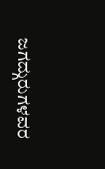ಜಗದ್ಗುರುಗಳವರ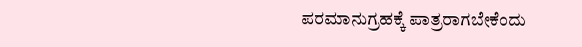ಪರಮಾನುಗ್ರಹಕ್ಕೆ ಪಾತ್ರರಾಗಬೇಕೆಂದು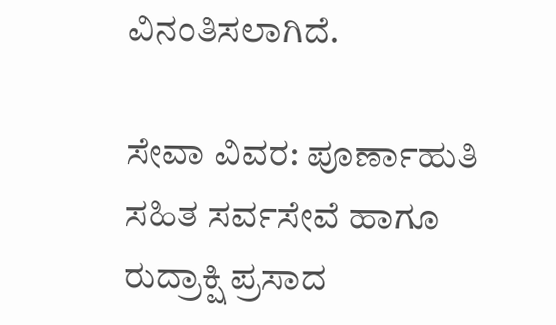ವಿನಂತಿಸಲಾಗಿದೆ.

ಸೇವಾ ವಿವರ: ಪೂರ್ಣಾಹುತಿ ಸಹಿತ ಸರ್ವಸೇವೆ ಹಾಗೂ ರುದ್ರಾಕ್ಷಿ ಪ್ರಸಾದ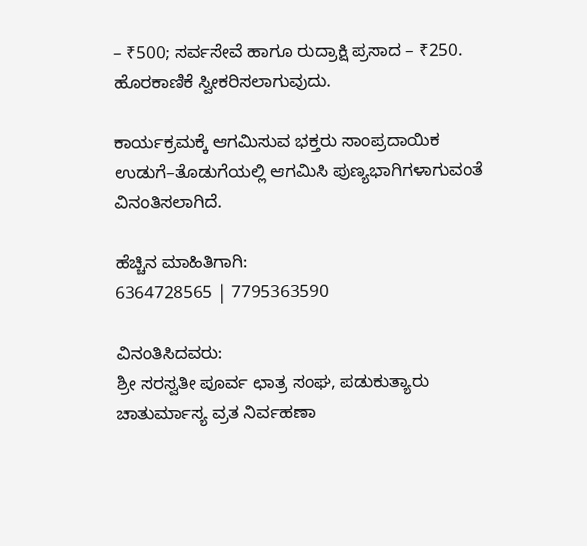– ₹500; ಸರ್ವಸೇವೆ ಹಾಗೂ ರುದ್ರಾಕ್ಷಿ ಪ್ರಸಾದ – ₹250. ಹೊರಕಾಣಿಕೆ ಸ್ವೀಕರಿಸಲಾಗುವುದು.

ಕಾರ್ಯಕ್ರಮಕ್ಕೆ ಆಗಮಿಸುವ ಭಕ್ತರು ಸಾಂಪ್ರದಾಯಿಕ ಉಡುಗೆ–ತೊಡುಗೆಯಲ್ಲಿ ಆಗಮಿಸಿ ಪುಣ್ಯಭಾಗಿಗಳಾಗುವಂತೆ ವಿನಂತಿಸಲಾಗಿದೆ.

ಹೆಚ್ಚಿನ ಮಾಹಿತಿಗಾಗಿ:
6364728565 | 7795363590

ವಿನಂತಿಸಿದವರು:
ಶ್ರೀ ಸರಸ್ವತೀ ಪೂರ್ವ ಛಾತ್ರ ಸಂಘ, ಪಡುಕುತ್ಯಾರು
ಚಾತುರ್ಮಾಸ್ಯ ವ್ರತ ನಿರ್ವಹಣಾ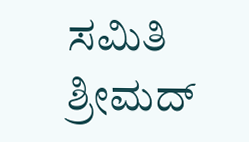ಸಮಿತಿ
ಶ್ರೀಮದ್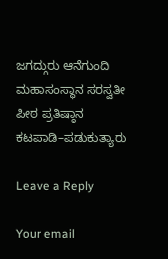ಜಗದ್ಗುರು ಆನೆಗುಂದಿ ಮಹಾಸಂಸ್ಥಾನ ಸರಸ್ವತೀ ಪೀಠ ಪ್ರತಿಷ್ಠಾನ
ಕಟಪಾಡಿ–ಪಡುಕುತ್ಯಾರು

Leave a Reply

Your email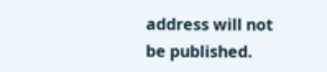address will not be published.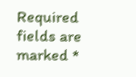Required fields are marked *